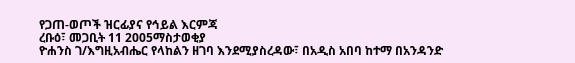የጋጠ-ወጦች ዝርፊያና የኅይል እርምጃ
ረቡዕ፣ መጋቢት 11 2005ማስታወቂያ
ዮሐንስ ገ/እግዚአብሔር የላከልን ዘገባ እንደሚያስረዳው፣ በአዲስ አበባ ከተማ በአንዳንድ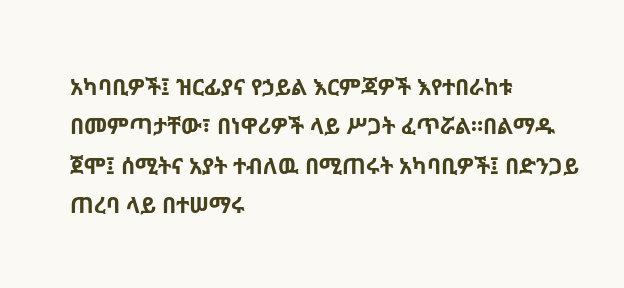አካባቢዎች፤ ዝርፊያና የኃይል እርምጃዎች እየተበራከቱ በመምጣታቸው፣ በነዋሪዎች ላይ ሥጋት ፈጥሯል።በልማዱ ጀሞ፤ ሰሚትና አያት ተብለዉ በሚጠሩት አካባቢዎች፤ በድንጋይ ጠረባ ላይ በተሠማሩ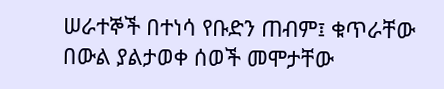ሠራተኞች በተነሳ የቡድን ጠብም፤ ቁጥራቸው በውል ያልታወቀ ሰወች መሞታቸው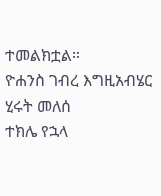ተመልክቷል።
ዮሐንስ ገብረ እግዚአብሄር
ሂሩት መለሰ
ተክሌ የኋላ